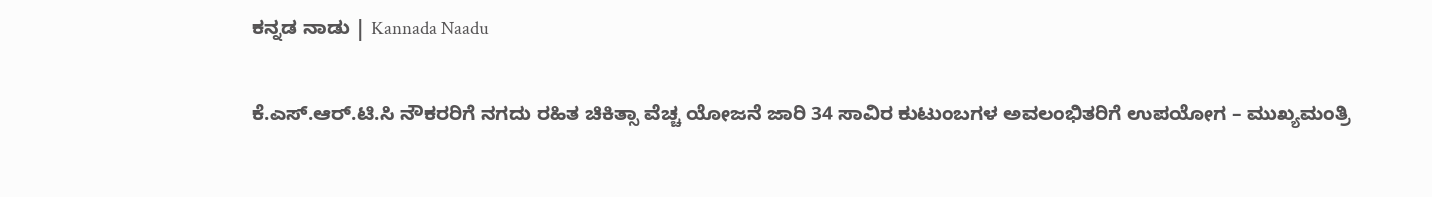ಕನ್ನಡ ನಾಡು | Kannada Naadu

ಕೆ.ಎಸ್.ಆರ್.ಟಿ.ಸಿ ನೌಕರರಿಗೆ ನಗದು ರಹಿತ ಚಿಕಿತ್ಸಾ ವೆಚ್ಚ ಯೋಜನೆ ಜಾರಿ 34 ಸಾವಿರ ಕುಟುಂಬಗಳ ಅವಲಂಭಿತರಿಗೆ ಉಪಯೋಗ – ಮುಖ್ಯಮಂತ್ರಿ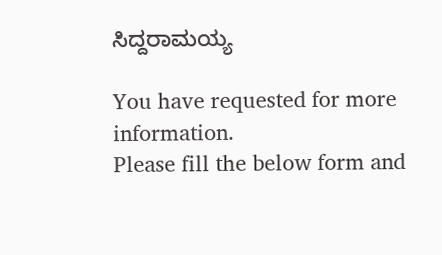ಸಿದ್ದರಾಮಯ್ಯ

You have requested for more information.
Please fill the below form and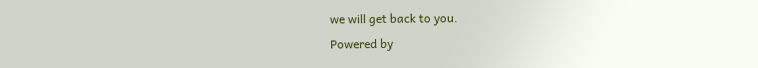we will get back to you.
Powered by